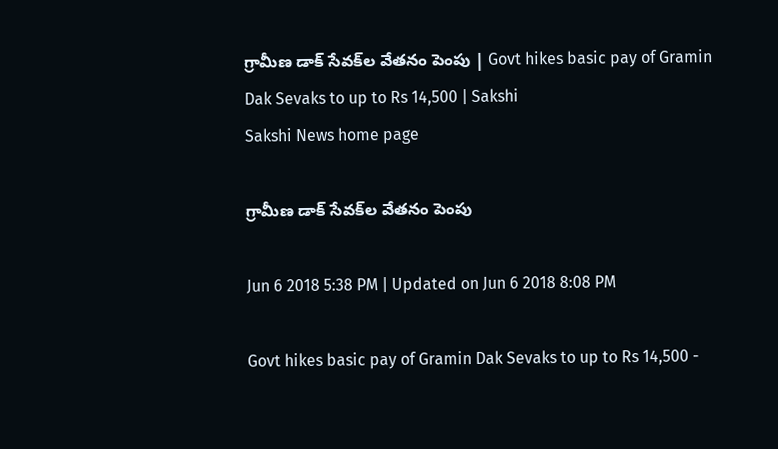గ్రామీణ డాక్‌ సేవక్‌ల వేతనం పెంపు | Govt hikes basic pay of Gramin Dak Sevaks to up to Rs 14,500 | Sakshi
Sakshi News home page

గ్రామీణ డాక్‌ సేవక్‌ల వేతనం పెంపు

Jun 6 2018 5:38 PM | Updated on Jun 6 2018 8:08 PM

Govt hikes basic pay of Gramin Dak Sevaks to up to Rs 14,500 -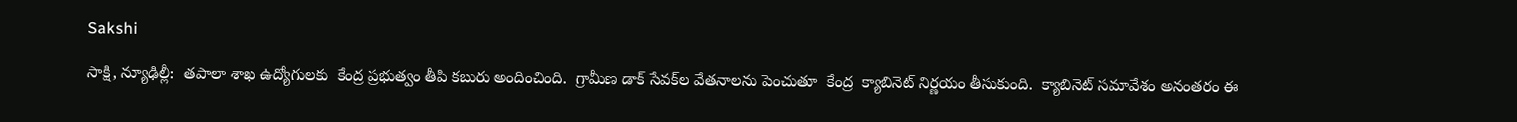Sakshi

సాక్షి, న్యూఢిల్లీ:  తపాలా శాఖ ఉద్యోగులకు  కేంద్ర ప్రభుత్వం తీపి కబురు అందించింది.  గ్రామీణ డాక్‌ సేవక్‌ల వేతనాలను పెంచుతూ  కేంద్ర  క్యాబినెట్‌ నిర్ణయం తీసుకుంది.  క్యాబినెట్‌ సమావేశం అనంతరం ఈ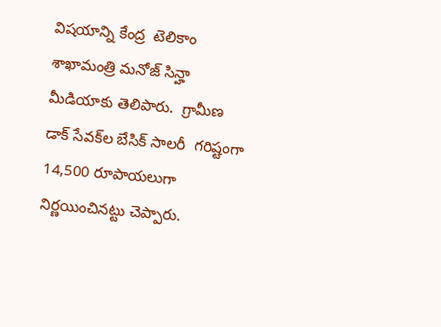విషయాన్ని కేంద్ర  టెలికాం శాఖామంత్రి మనోజ్‌ సిన్హా  మీడియాకు తెలిపారు.  గ్రామీణ డాక్‌ సేవక్‌ల బేసిక్‌ సాలరీ  గరిష్టంగా 14,500 రూపాయలుగా  నిర్ణయించినట్టు చెప్పారు.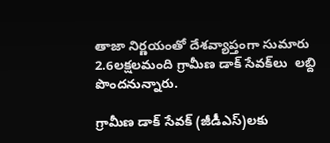తాజా నిర్ణయంతో దేశవ్యాప్తంగా సుమారు 2.6లక్షలమంది గ్రామీణ డాక్‌ సేవక్‌లు  లబ్ది పొందనున్నారు.

గ్రామీణ డాక్‌ సేవక్‌ (జీడీఎస్‌)లకు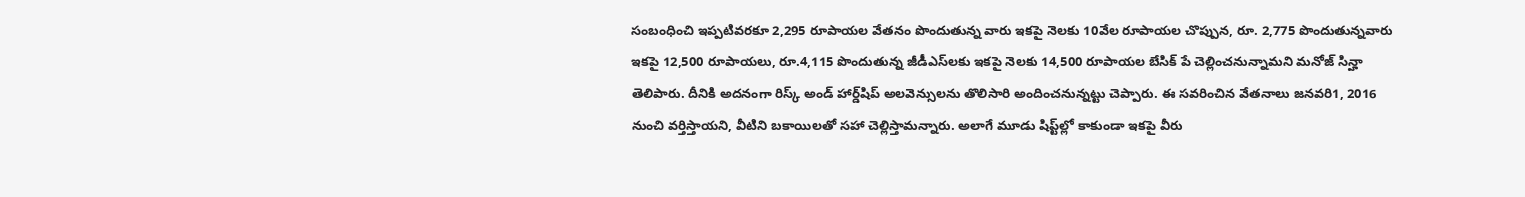సంబంధించి ఇప్పటివరకూ 2,295 రూపాయల వేతనం పొందుతున్న వారు ఇకపై నెలకు 10వేల రూపాయల చొప్పున, రూ. 2,775 పొందుతున్నవారు ఇకపై 12,500 రూపాయలు, రూ.4,115 పొందుతున్న జీడీఎస్‌లకు ఇకపై నెలకు 14,500 రూపాయల బేసిక్‌ పే చెల్లించనున్నామని మనోజ్ సిన్హా తెలిపారు. దీనికి అదనంగా రిస్క్‌ అండ్‌ హార్డ్‌షిప్‌ అలవెన్సులను తొలిసారి అందించనున్నట్టు చెప్పారు. ఈ సవరించిన వేతనాలు జనవరి1, 2016 నుంచి వర్తిస్తాయని, వీటిని బకాయిలతో సహా చెల్లిస్తామన్నారు. అలాగే మూడు షిప్ట్‌ల్లో కాకుండా ఇకపై వీరు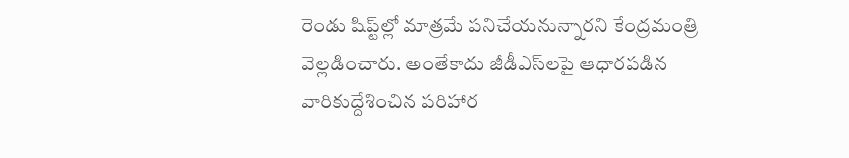రెండు షిప్ట్‌ల్లో మాత్రమే పనిచేయనున్నారని కేంద్రమంత్రి వెల్లడించారు. అంతేకాదు జీడీఎస్‌లపై ఆధారపడిన వారికుద్దేశించిన పరిహార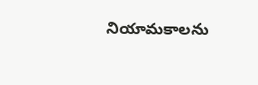నియామకాలను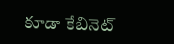కూడా కేబినెట్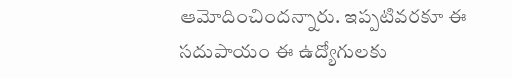ఆమోదించిందన్నారు. ఇప్పటివరకూ ఈ సదుపాయం ఈ ఉద్యోగులకు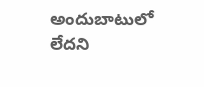అందుబాటులో లేదని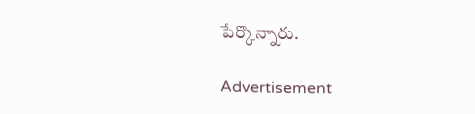పేర్కొన్నారు.

Advertisement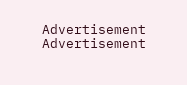Advertisement
Advertisement